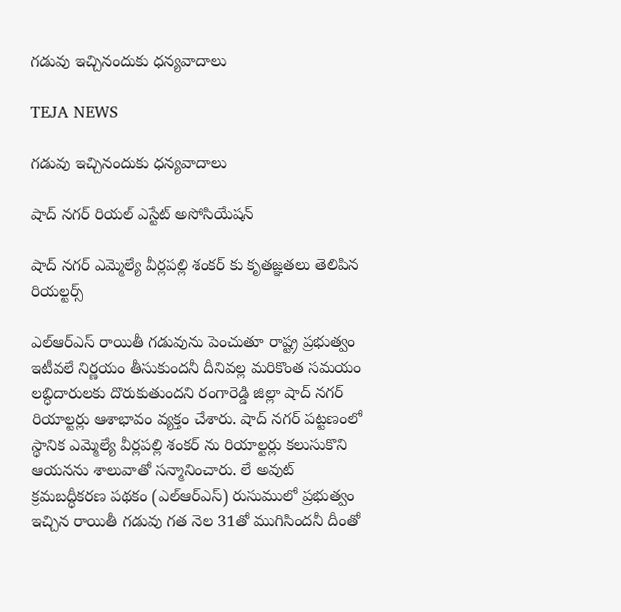గడువు ఇచ్చినందుకు ధన్యవాదాలు

TEJA NEWS

గడువు ఇచ్చినందుకు ధన్యవాదాలు

షాద్ నగర్ రియల్ ఎస్టేట్ అసోసియేషన్

షాద్ నగర్ ఎమ్మెల్యే వీర్లపల్లి శంకర్ కు కృతజ్ఞతలు తెలిపిన రియల్టర్స్

ఎల్ఆర్ఎస్ రాయితీ గడువును పెంచుతూ రాష్ట్ర ప్రభుత్వం ఇటీవలే నిర్ణయం తీసుకుందనీ దీనివల్ల మరికొంత సమయం లబ్ధిదారులకు దొరుకుతుందని రంగారెడ్డి జిల్లా షాద్ నగర్ రియాల్టర్లు ఆశాభావం వ్యక్తం చేశారు. షాద్ నగర్ పట్టణంలో స్థానిక ఎమ్మెల్యే వీర్లపల్లి శంకర్ ను రియాల్టర్లు కలుసుకొని ఆయనను శాలువాతో సన్మానించారు. లే అవుట్‌ క్రమబద్ధీకరణ పథకం (ఎల్‌ఆర్‌ఎస్‌) రుసుములో ప్రభుత్వం ఇచ్చిన రాయితీ గడువు గత నెల 31తో ముగిసిందనీ దీంతో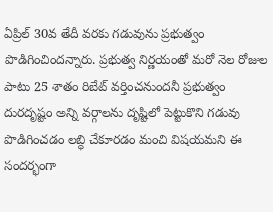ఏప్రిల్ 30వ తేదీ వరకు గడువును ప్రభుత్వం పొడిగించిందన్నారు. ప్రభుత్వ నిర్ణయంతో మరో నెల రోజుల పాటు 25 శాతం రిబేట్ వర్తించనుందనీ ప్రభుత్వం దురదృష్టం అన్ని వర్గాలను దృష్టిలో పెట్టుకొని గడువు పొడిగించడం లబ్ధి చేకూరడం మంచి విషయమని ఈ సందర్భంగా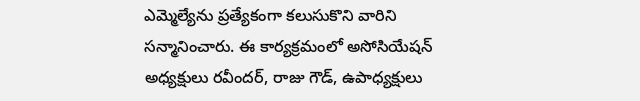ఎమ్మెల్యేను ప్రత్యేకంగా కలుసుకొని వారిని సన్మానించారు. ఈ కార్యక్రమంలో అసోసియేషన్ అధ్యక్షులు రవీందర్, రాజు గౌడ్, ఉపాధ్యక్షులు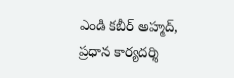ఎండి కబీర్ అహ్మద్, ప్రధాన కార్యదర్శి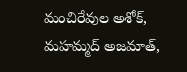మంచిరేవుల అశోక్, మహమ్మద్ అజమాత్,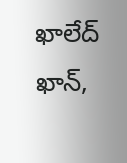ఖాలేద్ ఖాన్,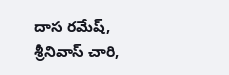దాస రమేష్, శ్రీనివాస్ చారి,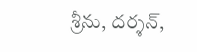శ్రీను, దర్శన్,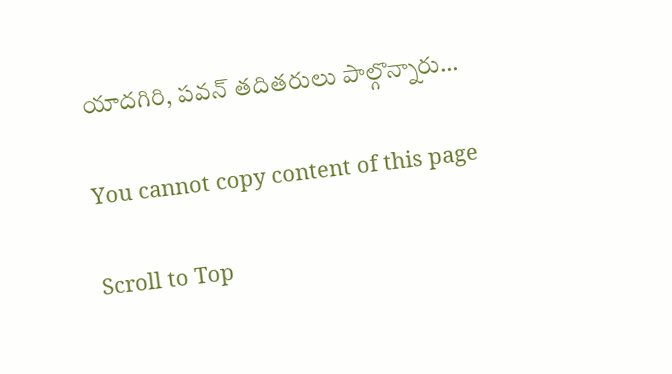యాదగిరి, పవన్ తదితరులు పాల్గొన్నారు…

You cannot copy content of this page

Scroll to Top